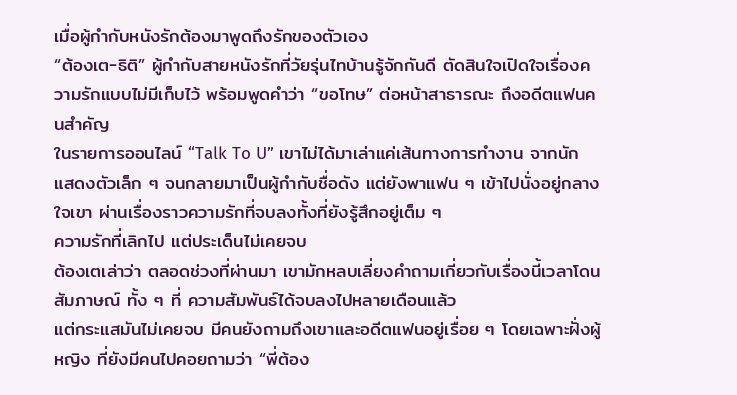เมื่อผู้กำกับหนังรักต้องมาพูดถึงรักของตัวเอง
“ต้องเต-ธิติ” ผู้กำกับสายหนังรักที่วัยรุ่นไทบ้านรู้จักกันดี ตัดสินใจเปิดใจเรื่องความรักแบบไม่มีเก็บไว้ พร้อมพูดคำว่า “ขอโทษ” ต่อหน้าสาธารณะ ถึงอดีตแฟนคนสำคัญ
ในรายการออนไลน์ “Talk To U” เขาไม่ได้มาเล่าแค่เส้นทางการทำงาน จากนักแสดงตัวเล็ก ๆ จนกลายมาเป็นผู้กำกับชื่อดัง แต่ยังพาแฟน ๆ เข้าไปนั่งอยู่กลางใจเขา ผ่านเรื่องราวความรักที่จบลงทั้งที่ยังรู้สึกอยู่เต็ม ๆ
ความรักที่เลิกไป แต่ประเด็นไม่เคยจบ
ต้องเตเล่าว่า ตลอดช่วงที่ผ่านมา เขามักหลบเลี่ยงคำถามเกี่ยวกับเรื่องนี้เวลาโดนสัมภาษณ์ ทั้ง ๆ ที่ ความสัมพันธ์ได้จบลงไปหลายเดือนแล้ว
แต่กระแสมันไม่เคยจบ มีคนยังถามถึงเขาและอดีตแฟนอยู่เรื่อย ๆ โดยเฉพาะฝั่งผู้หญิง ที่ยังมีคนไปคอยถามว่า “พี่ต้อง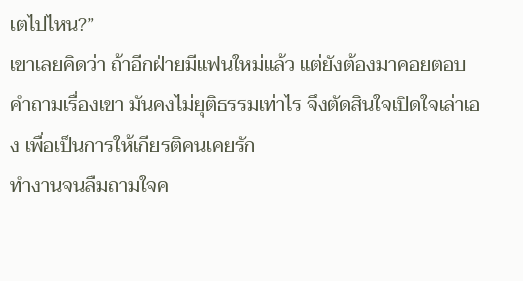เตไปไหน?”
เขาเลยคิดว่า ถ้าอีกฝ่ายมีแฟนใหม่แล้ว แต่ยังต้องมาคอยตอบคำถามเรื่องเขา มันคงไม่ยุติธรรมเท่าไร จึงตัดสินใจเปิดใจเล่าเอง เพื่อเป็นการให้เกียรติคนเคยรัก
ทำงานจนลืมถามใจค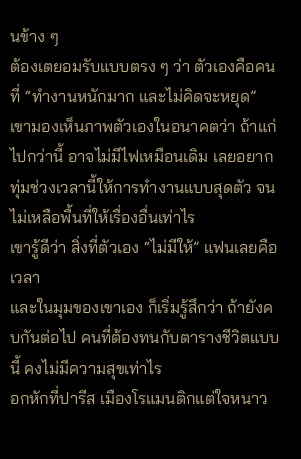นข้าง ๆ
ต้องเตยอมรับแบบตรง ๆ ว่า ตัวเองคือคนที่ “ทำงานหนักมาก และไม่คิดจะหยุด”
เขามองเห็นภาพตัวเองในอนาคตว่า ถ้าแก่ไปกว่านี้ อาจไม่มีไฟเหมือนเดิม เลยอยากทุ่มช่วงเวลานี้ให้การทำงานแบบสุดตัว จนไม่เหลือพื้นที่ให้เรื่องอื่นเท่าไร
เขารู้ดีว่า สิ่งที่ตัวเอง “ไม่มีให้” แฟนเลยคือ เวลา
และในมุมของเขาเอง ก็เริ่มรู้สึกว่า ถ้ายังคบกันต่อไป คนที่ต้องทนกับตารางชีวิตแบบนี้ คงไม่มีความสุขเท่าไร
อกหักที่ปารีส เมืองโรแมนติกแต่ใจหนาว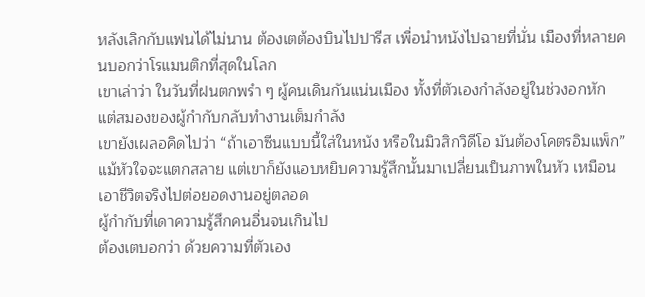หลังเลิกกับแฟนได้ไม่นาน ต้องเตต้องบินไปปารีส เพื่อนำหนังไปฉายที่นั่น เมืองที่หลายคนบอกว่าโรแมนติกที่สุดในโลก
เขาเล่าว่า ในวันที่ฝนตกพรำ ๆ ผู้คนเดินกันแน่นเมือง ทั้งที่ตัวเองกำลังอยู่ในช่วงอกหัก แต่สมองของผู้กำกับกลับทำงานเต็มกำลัง
เขายังเผลอคิดไปว่า “ถ้าเอาซีนแบบนี้ใส่ในหนัง หรือในมิวสิกวิดีโอ มันต้องโคตรอิมแพ็ก”
แม้หัวใจจะแตกสลาย แต่เขาก็ยังแอบหยิบความรู้สึกนั้นมาเปลี่ยนเป็นภาพในหัว เหมือนเอาชีวิตจริงไปต่อยอดงานอยู่ตลอด
ผู้กำกับที่เดาความรู้สึกคนอื่นจนเกินไป
ต้องเตบอกว่า ด้วยความที่ตัวเอง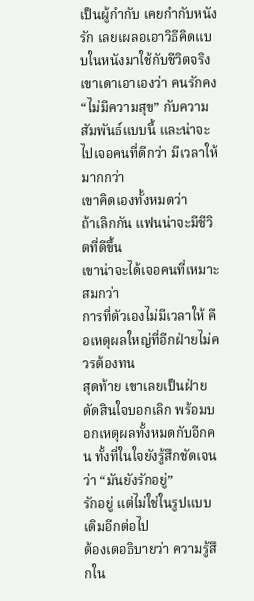เป็นผู้กำกับ เคยกำกับหนังรัก เลยเผลอเอาวิธีคิดแบบในหนังมาใช้กับชีวิตจริง
เขาเดาเอาเองว่า คนรักคง “ไม่มีความสุข” กับความสัมพันธ์แบบนี้ และน่าจะไปเจอคนที่ดีกว่า มีเวลาให้มากกว่า
เขาคิดเองทั้งหมดว่า
ถ้าเลิกกัน แฟนน่าจะมีชีวิตที่ดีขึ้น
เขาน่าจะได้เจอคนที่เหมาะสมกว่า
การที่ตัวเองไม่มีเวลาให้ คือเหตุผลใหญ่ที่อีกฝ่ายไม่ควรต้องทน
สุดท้าย เขาเลยเป็นฝ่ายตัดสินใจบอกเลิก พร้อมบอกเหตุผลทั้งหมดกับอีกคน ทั้งที่ในใจยังรู้สึกชัดเจนว่า “มันยังรักอยู่”
รักอยู่ แต่ไม่ใช่ในรูปแบบเดิมอีกต่อไป
ต้องเตอธิบายว่า ความรู้สึกใน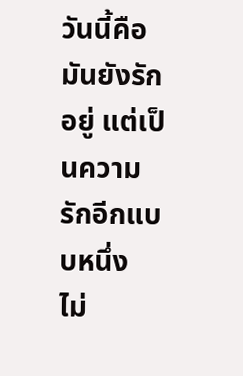วันนี้คือ
มันยังรักอยู่ แต่เป็นความรักอีกแบบหนึ่ง
ไม่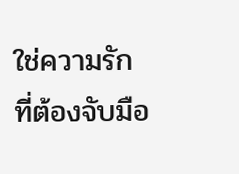ใช่ความรักที่ต้องจับมือ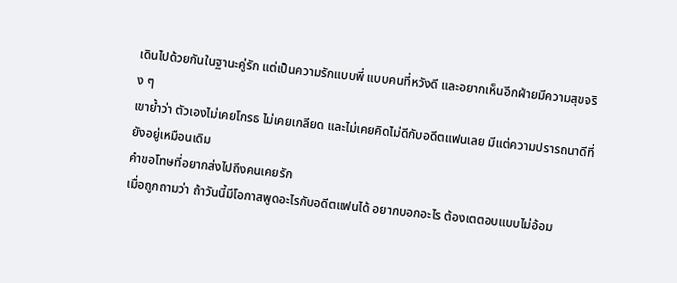เดินไปด้วยกันในฐานะคู่รัก แต่เป็นความรักแบบพี่ แบบคนที่หวังดี และอยากเห็นอีกฝ่ายมีความสุขจริง ๆ
เขาย้ำว่า ตัวเองไม่เคยโกรธ ไม่เคยเกลียด และไม่เคยคิดไม่ดีกับอดีตแฟนเลย มีแต่ความปรารถนาดีที่ยังอยู่เหมือนเดิม
คำขอโทษที่อยากส่งไปถึงคนเคยรัก
เมื่อถูกถามว่า ถ้าวันนี้มีโอกาสพูดอะไรกับอดีตแฟนได้ อยากบอกอะไร ต้องเตตอบแบบไม่อ้อม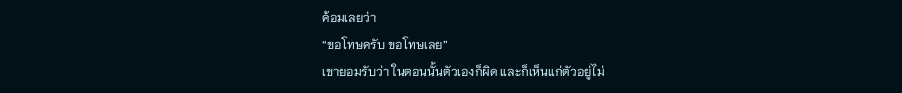ค้อมเลยว่า
“ขอโทษครับ ขอโทษเลย”
เขายอมรับว่า ในตอนนั้นตัวเองก็ผิด และก็เห็นแก่ตัวอยู่ไม่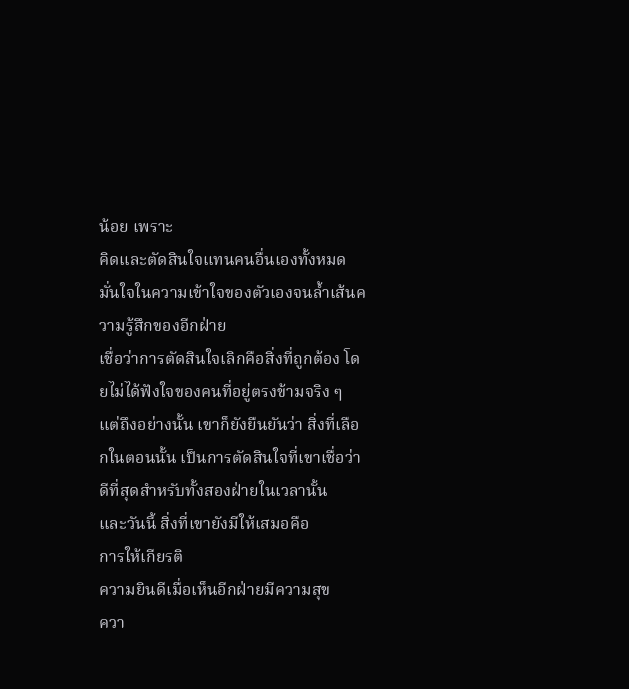น้อย เพราะ
คิดและตัดสินใจแทนคนอื่นเองทั้งหมด
มั่นใจในความเข้าใจของตัวเองจนล้ำเส้นความรู้สึกของอีกฝ่าย
เชื่อว่าการตัดสินใจเลิกคือสิ่งที่ถูกต้อง โดยไม่ได้ฟังใจของคนที่อยู่ตรงข้ามจริง ๆ
แต่ถึงอย่างนั้น เขาก็ยังยืนยันว่า สิ่งที่เลือกในตอนนั้น เป็นการตัดสินใจที่เขาเชื่อว่าดีที่สุดสำหรับทั้งสองฝ่ายในเวลานั้น
และวันนี้ สิ่งที่เขายังมีให้เสมอคือ
การให้เกียรติ
ความยินดีเมื่อเห็นอีกฝ่ายมีความสุข
ควา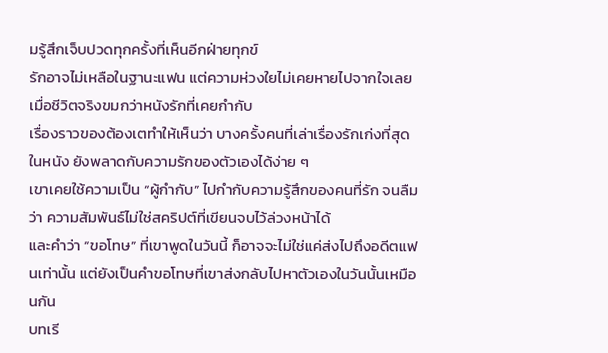มรู้สึกเจ็บปวดทุกครั้งที่เห็นอีกฝ่ายทุกข์
รักอาจไม่เหลือในฐานะแฟน แต่ความห่วงใยไม่เคยหายไปจากใจเลย
เมื่อชีวิตจริงขมกว่าหนังรักที่เคยกำกับ
เรื่องราวของต้องเตทำให้เห็นว่า บางครั้งคนที่เล่าเรื่องรักเก่งที่สุดในหนัง ยังพลาดกับความรักของตัวเองได้ง่าย ๆ
เขาเคยใช้ความเป็น “ผู้กำกับ” ไปกำกับความรู้สึกของคนที่รัก จนลืมว่า ความสัมพันธ์ไม่ใช่สคริปต์ที่เขียนจบไว้ล่วงหน้าได้
และคำว่า “ขอโทษ” ที่เขาพูดในวันนี้ ก็อาจจะไม่ใช่แค่ส่งไปถึงอดีตแฟนเท่านั้น แต่ยังเป็นคำขอโทษที่เขาส่งกลับไปหาตัวเองในวันนั้นเหมือนกัน
บทเรี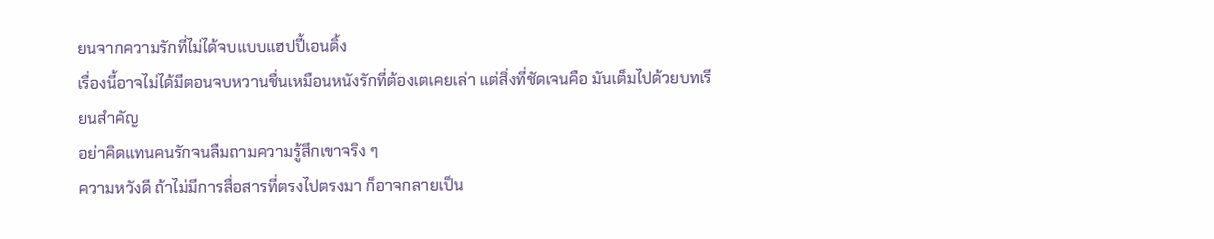ยนจากความรักที่ไม่ได้จบแบบแฮปปี้เอนดิ้ง
เรื่องนี้อาจไม่ได้มีตอนจบหวานชื่นเหมือนหนังรักที่ต้องเตเคยเล่า แต่สิ่งที่ชัดเจนคือ มันเต็มไปด้วยบทเรียนสำคัญ
อย่าคิดแทนคนรักจนลืมถามความรู้สึกเขาจริง ๆ
ความหวังดี ถ้าไม่มีการสื่อสารที่ตรงไปตรงมา ก็อาจกลายเป็น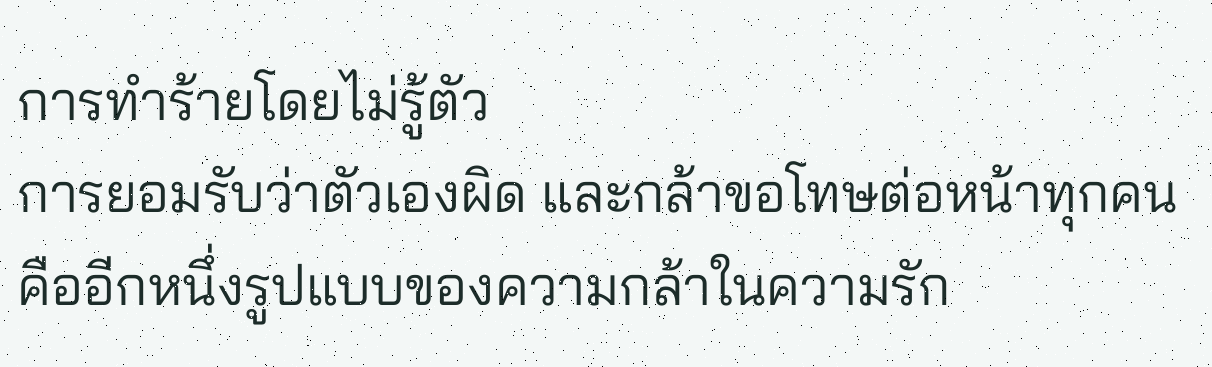การทำร้ายโดยไม่รู้ตัว
การยอมรับว่าตัวเองผิด และกล้าขอโทษต่อหน้าทุกคน คืออีกหนึ่งรูปแบบของความกล้าในความรัก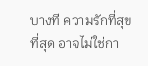บางที ความรักที่สุขที่สุด อาจไม่ใช่กา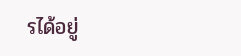รได้อยู่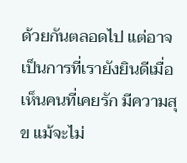ด้วยกันตลอดไป แต่อาจเป็นการที่เรายังยินดีเมื่อเห็นคนที่เคยรัก มีความสุข แม้จะไม่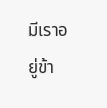มีเราอยู่ข้า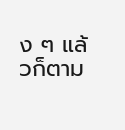ง ๆ แล้วก็ตาม